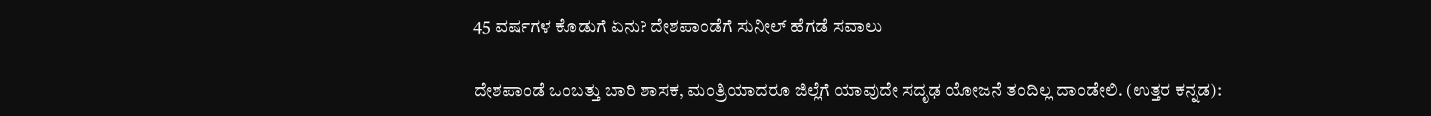45 ವರ್ಷಗಳ ಕೊಡುಗೆ ಏನು? ದೇಶಪಾಂಡೆಗೆ ಸುನೀಲ್ ಹೆಗಡೆ ಸವಾಲು

ದೇಶಪಾಂಡೆ ಒಂಬತ್ತು ಬಾರಿ ಶಾಸಕ, ಮಂತ್ರಿಯಾದರೂ ಜಿಲ್ಲೆಗೆ ಯಾವುದೇ ಸದೃಢ ಯೋಜನೆ ತಂದಿಲ್ಲ ದಾಂಡೇಲಿ. (ಉತ್ತರ ಕನ್ನಡ):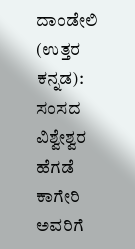ದಾಂಡೇಲಿ (ಉತ್ತರ ಕನ್ನಡ): ಸಂಸದ ವಿಶ್ವೇಶ್ವರ ಹೆಗಡೆ ಕಾಗೇರಿ ಅವರಿಗೆ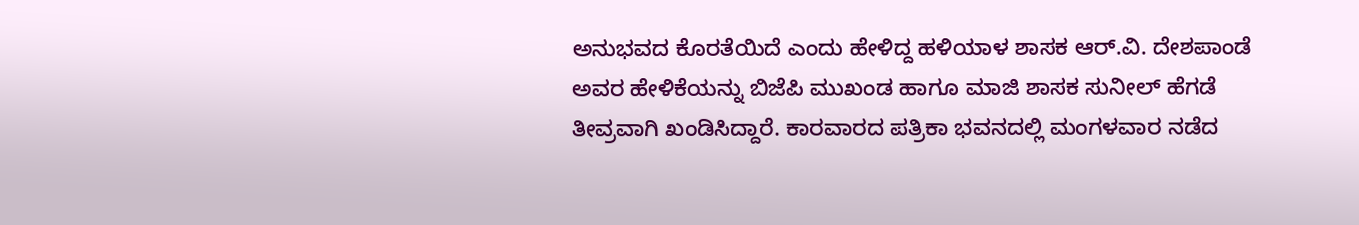ಅನುಭವದ ಕೊರತೆಯಿದೆ ಎಂದು ಹೇಳಿದ್ದ ಹಳಿಯಾಳ ಶಾಸಕ ಆರ್.ವಿ. ದೇಶಪಾಂಡೆ ಅವರ ಹೇಳಿಕೆಯನ್ನು ಬಿಜೆಪಿ ಮುಖಂಡ ಹಾಗೂ ಮಾಜಿ ಶಾಸಕ ಸುನೀಲ್ ಹೆಗಡೆ ತೀವ್ರವಾಗಿ ಖಂಡಿಸಿದ್ದಾರೆ. ಕಾರವಾರದ ಪತ್ರಿಕಾ ಭವನದಲ್ಲಿ ಮಂಗಳವಾರ ನಡೆದ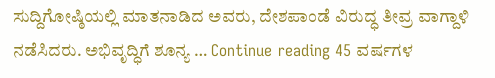ಸುದ್ದಿಗೋಷ್ಠಿಯಲ್ಲಿ ಮಾತನಾಡಿದ ಅವರು, ದೇಶಪಾಂಡೆ ವಿರುದ್ಧ ತೀವ್ರ ವಾಗ್ದಾಳಿ ನಡೆಸಿದರು. ಅಭಿವೃದ್ಧಿಗೆ ಶೂನ್ಯ … Continue reading 45 ವರ್ಷಗಳ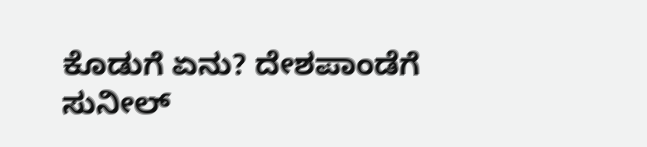ಕೊಡುಗೆ ಏನು? ದೇಶಪಾಂಡೆಗೆ ಸುನೀಲ್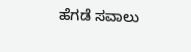ಹೆಗಡೆ ಸವಾಲು